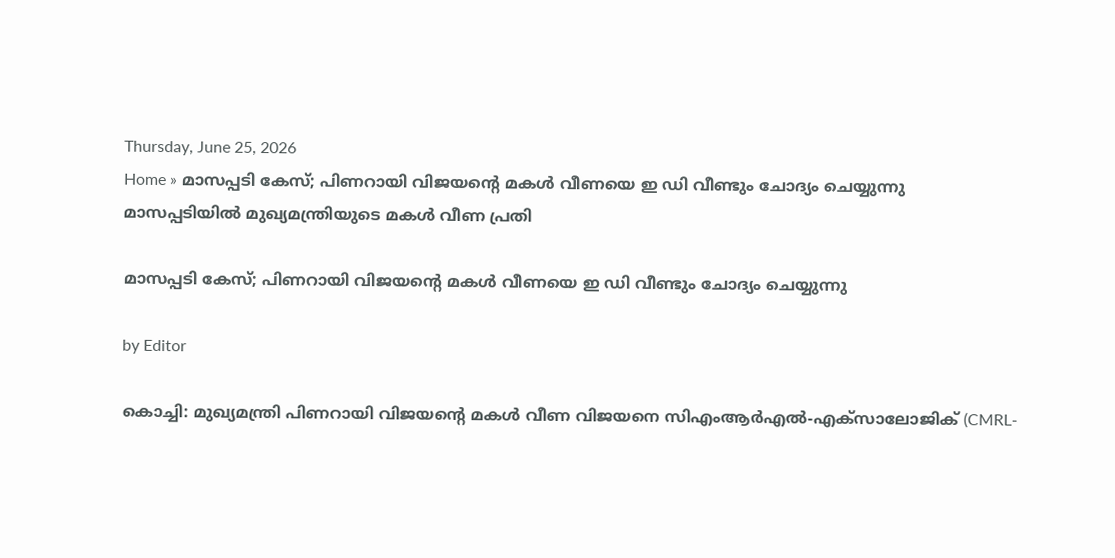Thursday, June 25, 2026
Home » മാസപ്പടി കേസ്; പിണറായി വിജയന്‍റെ മകള്‍ വീണയെ ഇ ഡി വീണ്ടും ചോദ്യം ചെയ്യുന്നു
മാസപ്പടിയിൽ മുഖ്യമന്ത്രിയുടെ മകൾ വീണ പ്രതി

മാസപ്പടി കേസ്; പിണറായി വിജയന്‍റെ മകള്‍ വീണയെ ഇ ഡി വീണ്ടും ചോദ്യം ചെയ്യുന്നു

by Editor

കൊച്ചി: മുഖ്യമന്ത്രി പിണറായി വിജയന്റെ മകൾ വീണ വിജയനെ സിഎംആർഎൽ-എക്സാലോജിക് (CMRL-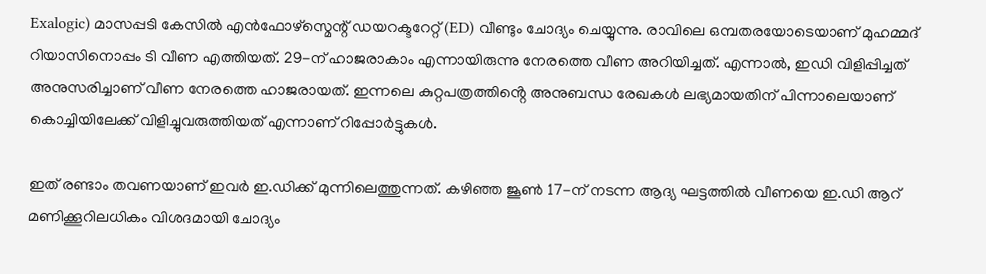Exalogic) മാസപ്പടി കേസിൽ എൻഫോഴ്സ്മെന്റ് ഡയറക്ടറേറ്റ് (ED) വീണ്ടും ചോദ്യം ചെയ്യുന്നു. രാവിലെ ഒമ്പതരയോടെയാണ് മുഹമ്മദ് റിയാസിനൊപ്പം ടി വീണ എത്തിയത്. 29-ന് ഹാജരാകാം എന്നായിരുന്നു നേരത്തെ വീണ അറിയിച്ചത്. എന്നാല്‍, ഇഡി വിളിപ്പിച്ചത് അനുസരിച്ചാണ് വീണ നേരത്തെ ഹാജരായത്. ഇന്നലെ കുറ്റപത്രത്തിൻ്റെ അനുബന്ധ രേഖകൾ ലഭ്യമായതിന് പിന്നാലെയാണ് കൊച്ചിയിലേക്ക് വിളിച്ചുവരുത്തിയത് എന്നാണ് റിപ്പോർട്ടുകൾ.

ഇത് രണ്ടാം തവണയാണ് ഇവർ ഇ.ഡിക്ക് മുന്നിലെത്തുന്നത്. കഴിഞ്ഞ ജൂൺ 17-ന് നടന്ന ആദ്യ ഘട്ടത്തിൽ വീണയെ ഇ.ഡി ആറ് മണിക്കൂറിലധികം വിശദമായി ചോദ്യം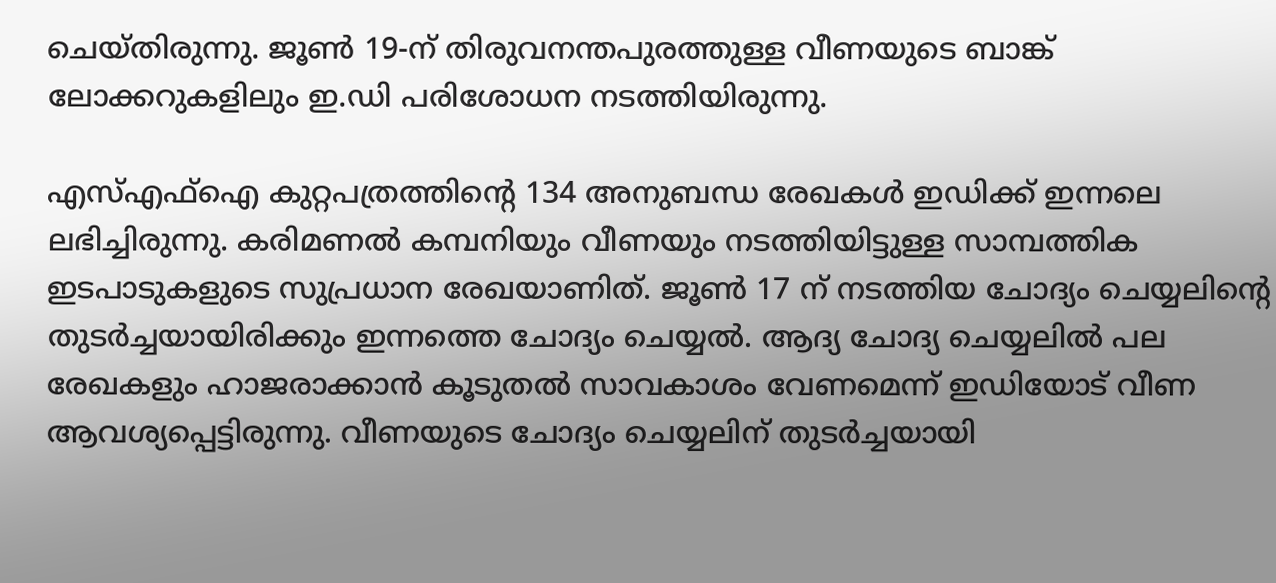ചെയ്തിരുന്നു. ജൂൺ 19-ന് തിരുവനന്തപുരത്തുള്ള വീണയുടെ ബാങ്ക് ലോക്കറുകളിലും ഇ.ഡി പരിശോധന നടത്തിയിരുന്നു.

എസ്എഫ്ഐ കുറ്റപത്രത്തിന്റെ 134 അനുബന്ധ രേഖകൾ ഇഡിക്ക് ഇന്നലെ ലഭിച്ചിരുന്നു. കരിമണൽ കമ്പനിയും വീണയും നടത്തിയിട്ടുള്ള സാമ്പത്തിക ഇടപാടുകളുടെ സുപ്രധാന രേഖയാണിത്. ജൂൺ 17 ന് നടത്തിയ ചോദ്യം ചെയ്യലിന്‍റെ തുടർച്ചയായിരിക്കും ഇന്നത്തെ ചോദ്യം ചെയ്യല്‍. ആദ്യ ചോദ്യ ചെയ്യലിൽ പല രേഖകളും ഹാജരാക്കാൻ കൂടുതൽ സാവകാശം വേണമെന്ന് ഇഡിയോട് വീണ ആവശ്യപ്പെട്ടിരുന്നു. വീണയുടെ ചോദ്യം ചെയ്യലിന് തുടർച്ചയായി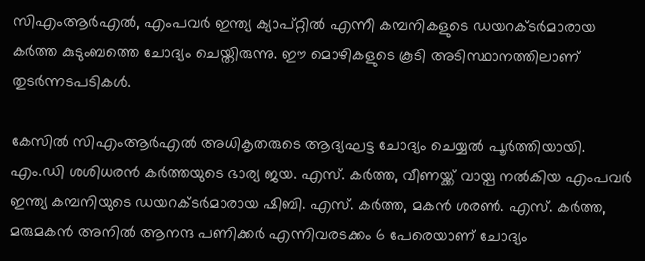സിഎംആർഎൽ, എംപവർ ഇന്ത്യ ക്യാപ്റ്റിൽ എന്നീ കമ്പനികളുടെ ഡയറക്ടർമാരായ കർത്ത കുടുംബത്തെ ചോദ്യം ചെയ്തിരുന്നു. ഈ മൊഴികളുടെ കൂടി അടിസ്ഥാനത്തിലാണ് തുടർന്നടപടികൾ.

കേസിൽ സിഎംആര്‍എല്‍ അധികൃതരുടെ ആദ്യഘട്ട ചോദ്യം ചെയ്യൽ പൂർത്തിയായി. എം.ഡി ശശിധരൻ കർത്തയുടെ ഭാര്യ ജയ. എസ്. കർത്ത, വീണയ്ക്ക് വായ്പ നൽകിയ എംപവർ ഇന്ത്യ കമ്പനിയുടെ ഡയറക്ടർമാരായ ഷിബി. എസ്. കർത്ത, മകൻ ശരൺ. എസ്. കർത്ത, മരുമകൻ അനിൽ ആനന്ദ പണിക്കർ എന്നിവരടക്കം 6 പേരെയാണ് ചോദ്യം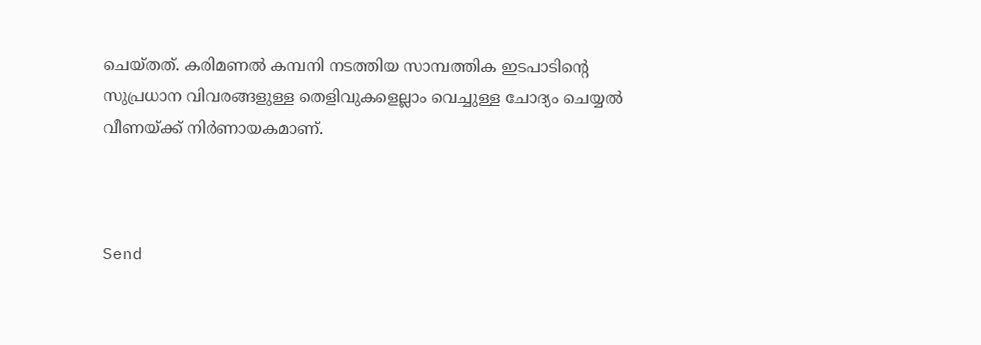ചെയ്തത്. കരിമണൽ കമ്പനി നടത്തിയ സാമ്പത്തിക ഇടപാടിന്‍റെ സുപ്രധാന വിവരങ്ങളുള്ള തെളിവുകളെല്ലാം വെച്ചുള്ള ചോദ്യം ചെയ്യൽ വീണയ്ക്ക് നിർ‍ണായകമാണ്.



Send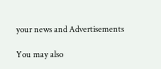your news and Advertisements

You may also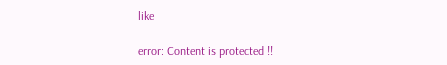like

error: Content is protected !!